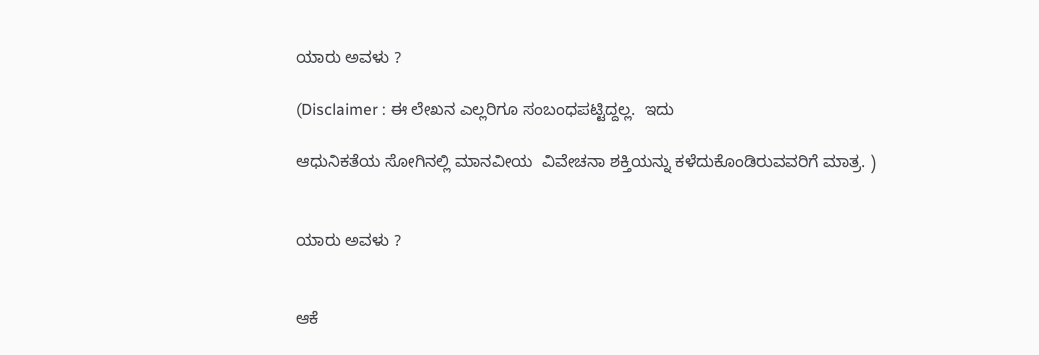ಯಾರು ಅವಳು ?

(Disclaimer : ಈ ಲೇಖನ ಎಲ್ಲರಿಗೂ ಸಂಬಂಧಪಟ್ಟಿದ್ದಲ್ಲ.  ಇದು

ಆಧುನಿಕತೆಯ ಸೋಗಿನಲ್ಲಿ ಮಾನವೀಯ  ವಿವೇಚನಾ ಶಕ್ತಿಯನ್ನು ಕಳೆದುಕೊಂಡಿರುವವರಿಗೆ ಮಾತ್ರ. )


ಯಾರು ಅವಳು ?


ಆಕೆ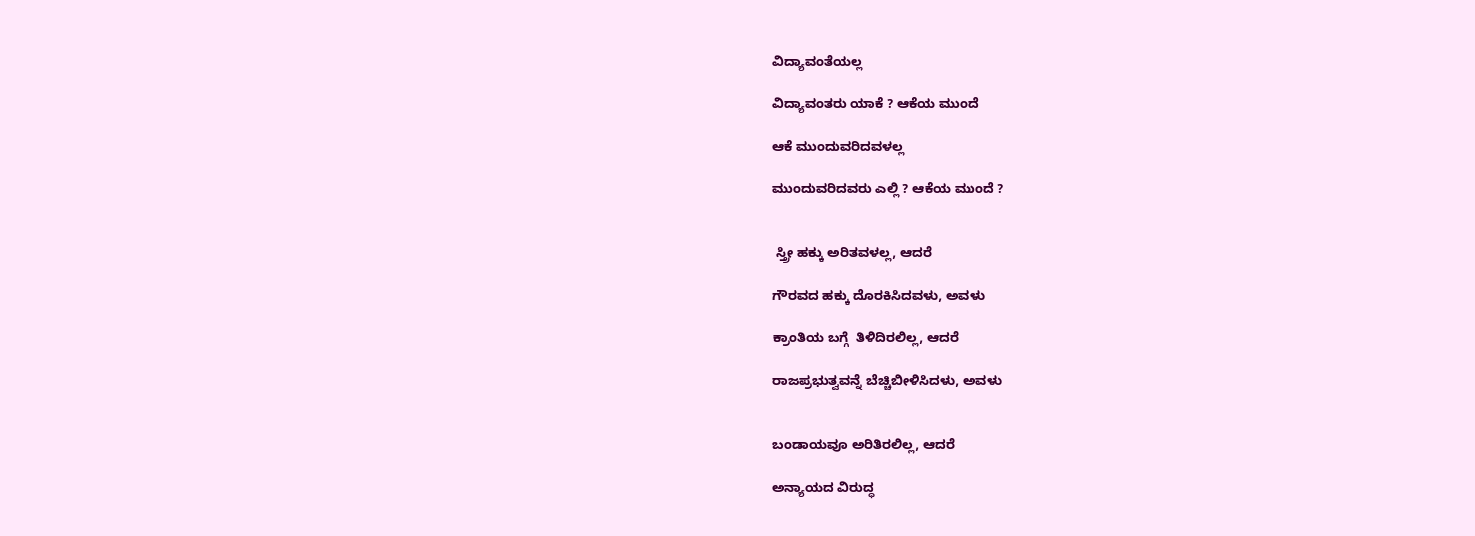ವಿದ್ಯಾವಂತೆಯಲ್ಲ

ವಿದ್ಯಾವಂತರು ಯಾಕೆ ? ಆಕೆಯ ಮುಂದೆ

ಆಕೆ ಮುಂದುವರಿದವಳಲ್ಲ

ಮುಂದುವರಿದವರು ಎಲ್ಲಿ ? ಆಕೆಯ ಮುಂದೆ ?


 ಸ್ತ್ರೀ ಹಕ್ಕು ಅರಿತವಳಲ್ಲ, ಆದರೆ

ಗೌರವದ ಹಕ್ಕು ದೊರಕಿ‌ಸಿದವಳು, ಅವಳು

ಕ್ರಾಂತಿಯ ಬಗ್ಗೆ  ತಿಳಿದಿರಲಿಲ್ಲ, ಆದರೆ

ರಾಜಪ್ರಭುತ್ವವನ್ನೆ ಬೆಚ್ಚಿಬೀಳಿಸಿದಳು, ಅವಳು


ಬಂಡಾಯವೂ ಅರಿತಿರಲಿಲ್ಲ, ಆದರೆ

ಅನ್ಯಾಯದ ವಿರುದ್ಧ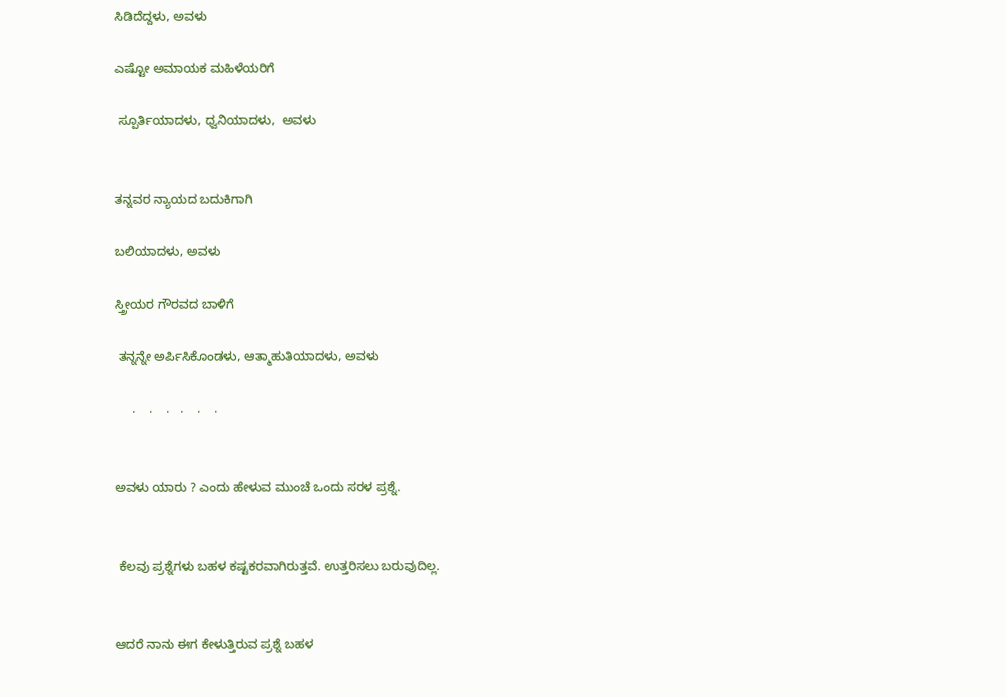ಸಿಡಿದೆದ್ದಳು, ಅವಳು

ಎಷ್ಟೋ ಅಮಾಯಕ ಮಹಿಳೆಯರಿಗೆ

 ಸ್ಪೂರ್ತಿಯಾದಳು, ಧ್ವನಿಯಾದಳು,  ಅವಳು


ತನ್ನವರ ನ್ಯಾಯದ ಬದುಕಿಗಾಗಿ

ಬಲಿಯಾದಳು, ಅವಳು

ಸ್ತ್ರೀಯರ ಗೌರವದ ಬಾಳಿಗೆ

 ತನ್ನನ್ನೇ ಅರ್ಪಿಸಿಕೊಂಡಳು, ಆತ್ಮಾಹುತಿಯಾದಳು, ಅವಳು

     .    .    .   .    .    .


ಅವಳು ಯಾರು ? ಎಂದು ಹೇಳುವ ಮುಂಚೆ ಒಂದು ಸರಳ ಪ್ರಶ್ನೆ.


 ಕೆಲವು ಪ್ರಶ್ನೆಗಳು ಬಹಳ ಕಷ್ಟಕರವಾಗಿರುತ್ತವೆ. ಉತ್ತರಿಸಲು ಬರುವುದಿಲ್ಲ.


ಆದರೆ ನಾನು ಈಗ ಕೇಳುತ್ತಿರುವ ಪ್ರಶ್ನೆ ಬಹಳ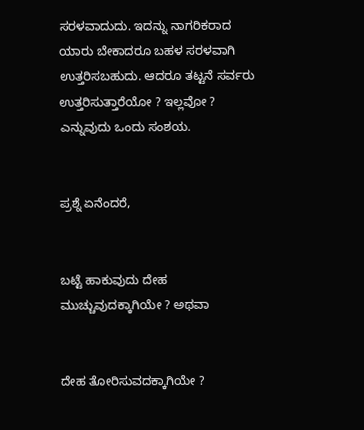ಸರಳವಾದುದು. ಇದನ್ನು ನಾಗರಿಕರಾದ ಯಾರು ಬೇಕಾದರೂ ಬಹಳ ಸರಳವಾಗಿ ಉತ್ತರಿಸಬಹುದು. ಆದರೂ ತಟ್ಟನೆ ಸರ್ವರು ಉತ್ತರಿಸುತ್ತಾರೆಯೋ ? ಇಲ್ಲವೋ ? ಎನ್ನುವುದು ಒಂದು ಸಂಶಯ.


ಪ್ರಶ್ನೆ ಏನೆಂದರೆ,


ಬಟ್ಟೆ ಹಾಕುವುದು ದೇಹ ಮುಚ್ಚುವುದಕ್ಕಾಗಿಯೇ ? ಅಥವಾ


ದೇಹ ತೋರಿಸುವದಕ್ಕಾಗಿಯೇ ?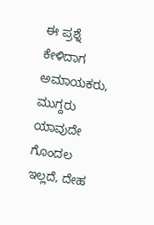ಈ ಪ್ರಶ್ನೆ ಕೇಳಿದಾಗ ಅಮಾಯಕರು, ಮುಗ್ದರು ಯಾವುದೇ ಗೊಂದಲ ಇಲ್ಲದೆ, ದೇಹ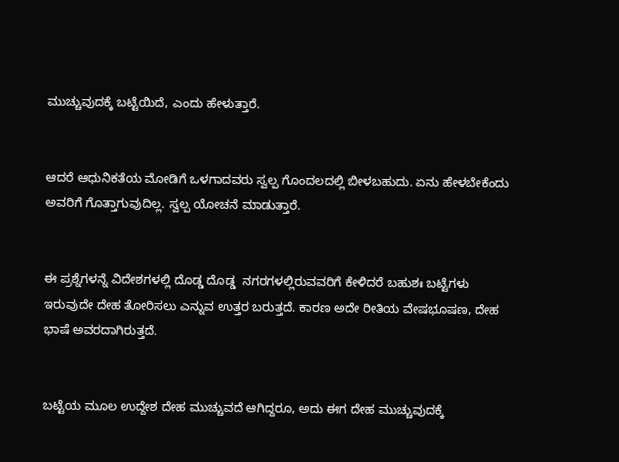ಮುಚ್ಚುವುದಕ್ಕೆ ಬಟ್ಟೆಯಿದೆ, ಎಂದು ಹೇಳುತ್ತಾರೆ.


ಆದರೆ ಆಧುನಿಕತೆಯ ಮೋಡಿಗೆ ಒಳಗಾದವರು ಸ್ವಲ್ಪ ಗೊಂದಲದಲ್ಲಿ ಬೀಳಬಹುದು. ಏನು ಹೇಳಬೇಕೆಂದು ಅವರಿಗೆ ಗೊತ್ತಾಗುವುದಿಲ್ಲ. ಸ್ವಲ್ಪ ಯೋಚನೆ ಮಾಡುತ್ತಾರೆ.


ಈ ಪ್ರಶ್ನೆಗಳನ್ನೆ ವಿದೇಶಗಳಲ್ಲಿ ದೊಡ್ಡ ದೊಡ್ಡ  ನಗರಗಳಲ್ಲಿರುವವರಿಗೆ ಕೇಳಿದರೆ ಬಹುಶಃ ಬಟ್ಟೆಗಳು ಇರುವುದೇ ದೇಹ ತೋರಿಸಲು ಎನ್ನುವ ಉತ್ತರ ಬರುತ್ತದೆ. ಕಾರಣ ಅದೇ ರೀತಿಯ ವೇಷಭೂಷಣ, ದೇಹ ಭಾಷೆ ಅವರದಾಗಿರುತ್ತದೆ.


ಬಟ್ಟೆಯ ಮೂಲ ಉದ್ದೇಶ ದೇಹ ಮುಚ್ಚುವದೆ ಆಗಿದ್ದರೂ, ಅದು ಈಗ ದೇಹ ಮುಚ್ಚುವುದಕ್ಕೆ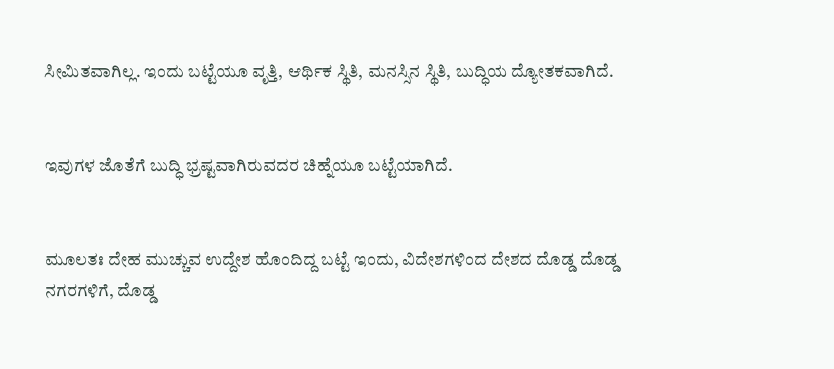ಸೀಮಿತವಾಗಿಲ್ಲ. ಇಂದು ಬಟ್ಟೆಯೂ ವೃತ್ತಿ, ಆರ್ಥಿಕ ಸ್ಥಿತಿ, ಮನಸ್ಸಿನ ಸ್ಥಿತಿ, ಬುದ್ಧಿಯ ದ್ಯೋತಕವಾಗಿದೆ.


ಇವುಗಳ ಜೊತೆಗೆ ಬುದ್ಧಿ ಭ್ರಷ್ಟವಾಗಿರುವದರ ಚಿಹ್ನೆಯೂ ಬಟ್ಟೆಯಾಗಿದೆ.


ಮೂಲತಃ ದೇಹ ಮುಚ್ಚುವ ಉದ್ದೇಶ ಹೊಂದಿದ್ದ ಬಟ್ಟೆ ಇಂದು, ವಿದೇಶಗಳಿಂದ ದೇಶದ ದೊಡ್ಡ ದೊಡ್ಡ ನಗರಗಳಿಗೆ, ದೊಡ್ಡ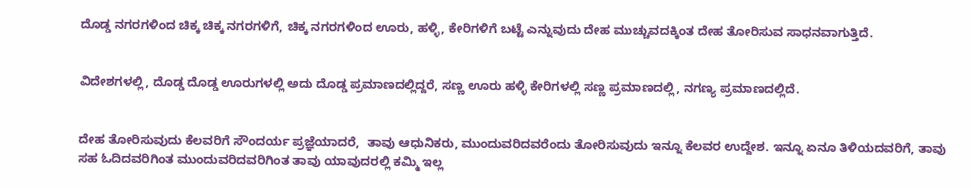ದೊಡ್ಡ ನಗರಗಳಿಂದ ಚಿಕ್ಕ ಚಿಕ್ಕ ನಗರಗಳಿಗೆ, ಚಿಕ್ಕ ನಗರಗಳಿಂದ ಊರು, ಹಳ್ಳಿ, ಕೇರಿಗಳಿಗೆ ಬಟ್ಟೆ ಎನ್ನುವುದು ದೇಹ ಮುಚ್ಚುವದಕ್ಕಿಂತ ದೇಹ ತೋರಿಸುವ ಸಾಧನವಾಗುತ್ತಿದೆ.


ವಿದೇಶಗಳಲ್ಲಿ, ದೊಡ್ಡ ದೊಡ್ಡ ಊರುಗಳಲ್ಲಿ ಅದು ದೊಡ್ಡ ಪ್ರಮಾಣದಲ್ಲಿದ್ದರೆ, ಸಣ್ಣ ಊರು ಹಳ್ಳಿ ಕೇರಿಗಳಲ್ಲಿ ಸಣ್ಣ ಪ್ರಮಾಣದಲ್ಲಿ, ನಗಣ್ಯ ಪ್ರಮಾಣದಲ್ಲಿದೆ.


ದೇಹ ತೋರಿಸುವುದು ಕೆಲವರಿಗೆ ಸೌಂದರ್ಯ ಪ್ರಜ್ಞೆಯಾದರೆ,  ತಾವು ಆಧುನಿಕರು, ಮುಂದುವರಿದವರೆಂದು ತೋರಿಸುವುದು ಇನ್ನೂ ಕೆಲವರ ಉದ್ದೇಶ. ಇನ್ನೂ ಏನೂ ತಿಳಿಯದವರಿಗೆ, ತಾವು ಸಹ ಓದಿದವರಿಗಿಂತ ಮುಂದುವರಿದವರಿಗಿಂತ ತಾವು ಯಾವುದರಲ್ಲಿ ಕಮ್ಮಿ ಇಲ್ಲ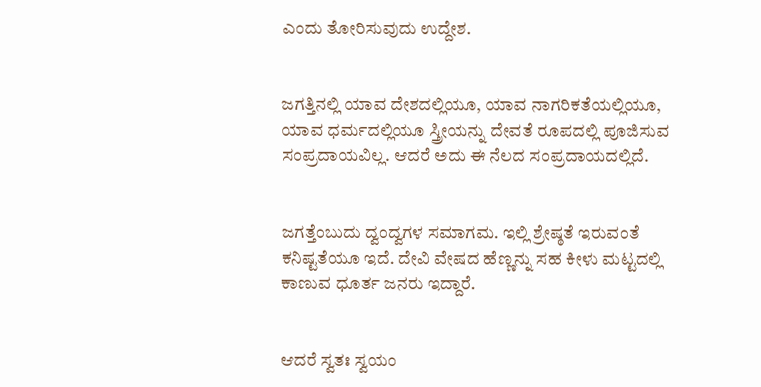ಎಂದು ತೋರಿಸುವುದು ಉದ್ದೇಶ.


ಜಗತ್ತಿನಲ್ಲಿ ಯಾವ ದೇಶದಲ್ಲಿಯೂ, ಯಾವ ನಾಗರಿಕತೆಯಲ್ಲಿಯೂ, ಯಾವ ಧರ್ಮದಲ್ಲಿಯೂ ಸ್ತ್ರೀಯನ್ನು ದೇವತೆ ರೂಪದಲ್ಲಿ ಪೂಜಿಸುವ ಸಂಪ್ರದಾಯವಿಲ್ಲ. ಆದರೆ ಅದು ಈ ನೆಲದ ಸಂಪ್ರದಾಯದಲ್ಲಿದೆ.


ಜಗತ್ತೆಂಬುದು ದ್ವಂದ್ವಗಳ ಸಮಾಗಮ. ಇಲ್ಲಿ ಶ್ರೇಷ್ಠತೆ ಇರುವಂತೆ ಕನಿಷ್ಟತೆಯೂ ಇದೆ. ದೇವಿ ವೇಷದ ಹೆಣ್ಣನ್ನು ಸಹ ಕೀಳು ಮಟ್ಟದಲ್ಲಿ ಕಾಣುವ ಧೂರ್ತ ಜನರು ಇದ್ದಾರೆ.


ಆದರೆ ಸ್ವತಃ ಸ್ವಯಂ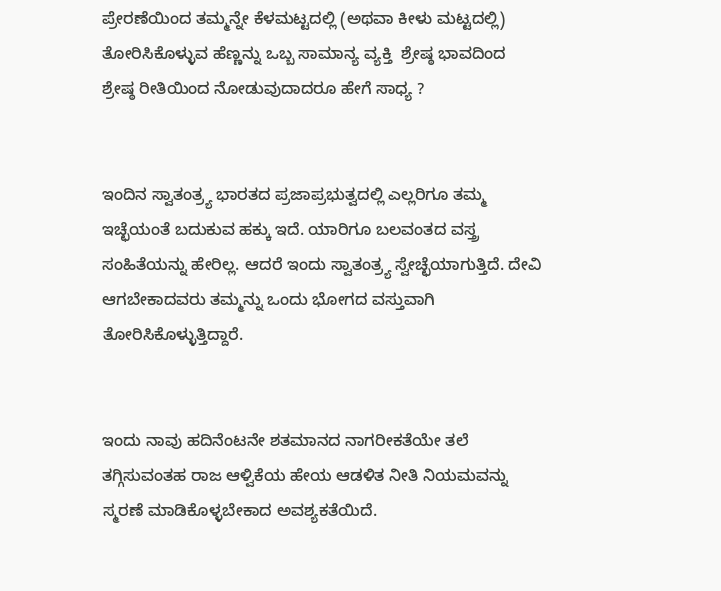ಪ್ರೇರಣೆಯಿಂದ ತಮ್ಮನ್ನೇ ಕೆಳಮಟ್ಟದಲ್ಲಿ (ಅಥವಾ ಕೀಳು ಮಟ್ಟದಲ್ಲಿ) ತೋರಿಸಿಕೊಳ್ಳುವ ಹೆಣ್ಣನ್ನು ಒಬ್ಬ ಸಾಮಾನ್ಯ ವ್ಯಕ್ತಿ  ಶ್ರೇಷ್ಠ ಭಾವದಿಂದ ಶ್ರೇಷ್ಠ ರೀತಿಯಿಂದ ನೋಡುವುದಾದರೂ ಹೇಗೆ ಸಾಧ್ಯ ?


ಇಂದಿನ ಸ್ವಾತಂತ್ರ್ಯ ಭಾರತದ ಪ್ರಜಾಪ್ರಭುತ್ವದಲ್ಲಿ ಎಲ್ಲರಿಗೂ ತಮ್ಮ ಇಚ್ಛೆಯಂತೆ ಬದುಕುವ ಹಕ್ಕು ಇದೆ. ಯಾರಿಗೂ ಬಲವಂತದ ವಸ್ತ್ರ ಸಂಹಿತೆಯನ್ನು ಹೇರಿಲ್ಲ. ಆದರೆ ಇಂದು ಸ್ವಾತಂತ್ರ್ಯ ಸ್ವೇಚ್ಛೆಯಾಗುತ್ತಿದೆ. ದೇವಿ ಆಗಬೇಕಾದವರು ತಮ್ಮನ್ನು ಒಂದು ಭೋಗದ ವಸ್ತುವಾಗಿ ತೋರಿಸಿಕೊಳ್ಳುತ್ತಿದ್ದಾರೆ.


ಇಂದು ನಾವು ಹದಿನೆಂಟನೇ ಶತಮಾನದ ನಾಗರೀಕತೆಯೇ ತಲೆ ತಗ್ಗಿಸುವಂತಹ ರಾಜ ಆಳ್ವಿಕೆಯ ಹೇಯ ಆಡಳಿತ ನೀತಿ ನಿಯಮವನ್ನು ಸ್ಮರಣೆ ಮಾಡಿಕೊಳ್ಳಬೇಕಾದ ಅವಶ್ಯಕತೆಯಿದೆ.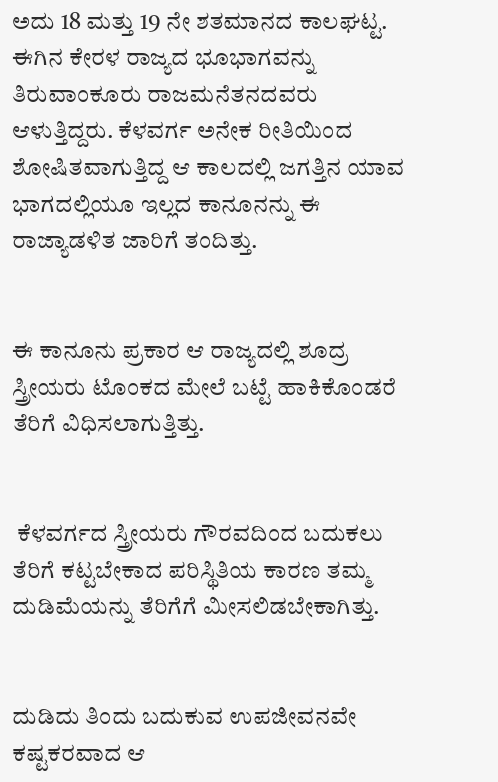ಅದು 18 ಮತ್ತು 19 ನೇ ಶತಮಾನದ ಕಾಲಘಟ್ಟ. ಈಗಿನ ಕೇರಳ ರಾಜ್ಯದ ಭೂಭಾಗವನ್ನು ತಿರುವಾಂಕೂರು ರಾಜಮನೆತನದವರು ಆಳುತ್ತಿದ್ದರು. ಕೆಳವರ್ಗ ಅನೇಕ ರೀತಿಯಿಂದ ಶೋಷಿತವಾಗುತ್ತಿದ್ದ ಆ ಕಾಲದಲ್ಲಿ ಜಗತ್ತಿನ ಯಾವ ಭಾಗದಲ್ಲಿಯೂ ಇಲ್ಲದ ಕಾನೂನನ್ನು ಈ ರಾಜ್ಯಾಡಳಿತ ಜಾರಿಗೆ ತಂದಿತ್ತು.


ಈ ಕಾನೂನು ಪ್ರಕಾರ ಆ ರಾಜ್ಯದಲ್ಲಿ ಶೂದ್ರ ಸ್ತ್ರೀಯರು ಟೊಂಕದ ಮೇಲೆ ಬಟ್ಟೆ ಹಾಕಿಕೊಂಡರೆ ತೆರಿಗೆ ವಿಧಿಸಲಾಗುತ್ತಿತ್ತು.


 ಕೆಳವರ್ಗದ ಸ್ತ್ರೀಯರು ಗೌರವದಿಂದ ಬದುಕಲು ತೆರಿಗೆ ಕಟ್ಟಬೇಕಾದ ಪರಿಸ್ಥಿತಿಯ ಕಾರಣ ತಮ್ಮ ದುಡಿಮೆಯನ್ನು ತೆರಿಗೆಗೆ ಮೀಸಲಿಡಬೇಕಾಗಿತ್ತು.


ದುಡಿದು ತಿಂದು ಬದುಕುವ ಉಪಜೀವನವೇ ಕಷ್ಟಕರವಾದ ಆ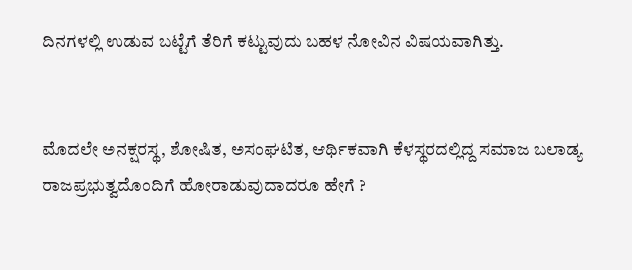ದಿನಗಳಲ್ಲಿ ಉಡುವ ಬಟ್ಟೆಗೆ ತೆರಿಗೆ ಕಟ್ಟುವುದು ಬಹಳ ನೋವಿನ ವಿಷಯವಾಗಿತ್ತು.


ಮೊದಲೇ ಅನಕ್ಷರಸ್ಥ, ಶೋಷಿತ, ಅಸಂಘಟಿತ, ಆರ್ಥಿಕವಾಗಿ ಕೆಳಸ್ಥರದಲ್ಲಿದ್ದ ಸಮಾಜ ಬಲಾಡ್ಯ ರಾಜಪ್ರಭುತ್ವದೊಂದಿಗೆ ಹೋರಾಡುವುದಾದರೂ ಹೇಗೆ ?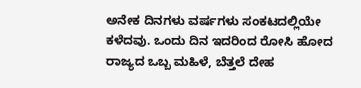ಅನೇಕ ದಿನಗಳು ವರ್ಷಗಳು ಸಂಕಟದಲ್ಲಿಯೇ ಕಳೆದವು. ಒಂದು ದಿನ ಇದರಿಂದ ರೋಸಿ ಹೋದ ರಾಜ್ಯದ ಒಬ್ಬ ಮಹಿಳೆ, ಬೆತ್ತಲೆ ದೇಹ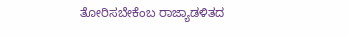ತೋರಿಸಬೇಕೆಂಬ ರಾಜ್ಯಾಡಳಿತದ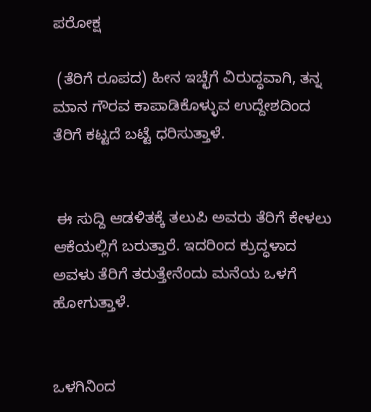ಪರೋಕ್ಷ

 (ತೆರಿಗೆ ರೂಪದ) ಹೀನ ಇಚ್ಛೆಗೆ ವಿರುದ್ಧವಾಗಿ, ತನ್ನ ಮಾನ ಗೌರವ ಕಾಪಾಡಿಕೊಳ್ಳುವ ಉದ್ದೇಶದಿಂದ ತೆರಿಗೆ ಕಟ್ಟದೆ ಬಟ್ಟೆ ಧರಿಸುತ್ತಾಳೆ.


 ಈ ಸುದ್ದಿ ಆಡಳಿತಕ್ಕೆ ತಲುಪಿ ಅವರು ತೆರಿಗೆ ಕೇಳಲು ಆಕೆಯಲ್ಲಿಗೆ ಬರುತ್ತಾರೆ. ಇದರಿಂದ ಕ್ರುದ್ಧಳಾದ ಅವಳು ತೆರಿಗೆ ತರುತ್ತೇನೆಂದು ಮನೆಯ ಒಳಗೆ ಹೋಗುತ್ತಾಳೆ.


ಒಳಗಿನಿಂದ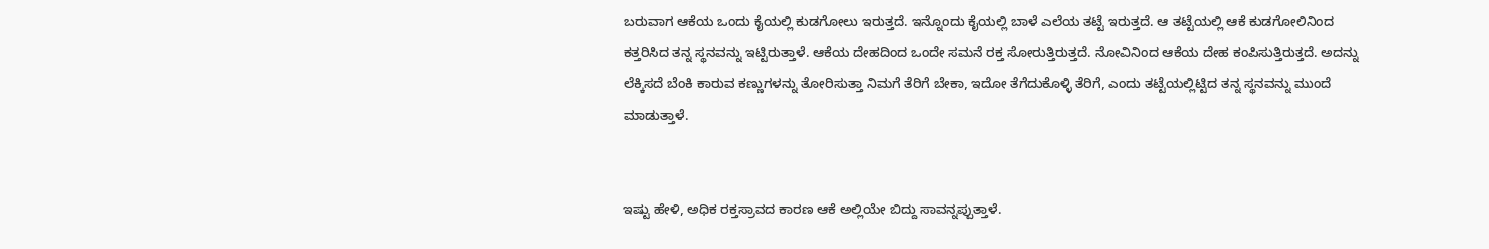ಬರುವಾಗ ಆಕೆಯ ಒಂದು ಕೈಯಲ್ಲಿ ಕುಡಗೋಲು ಇರುತ್ತದೆ. ಇನ್ನೊಂದು ಕೈಯಲ್ಲಿ ಬಾಳೆ ಎಲೆಯ ತಟ್ಟೆ ಇರುತ್ತದೆ. ಆ ತಟ್ಟೆಯಲ್ಲಿ ಆಕೆ ಕುಡಗೋಲಿನಿಂದ ಕತ್ತರಿಸಿದ ತನ್ನ ಸ್ಥನವನ್ನು ಇಟ್ಟಿರುತ್ತಾಳೆ. ಆಕೆಯ ದೇಹದಿಂದ ಒಂದೇ ಸಮನೆ ರಕ್ತ ಸೋರುತ್ತಿರುತ್ತದೆ. ನೋವಿನಿಂದ ಆಕೆಯ ದೇಹ ಕಂಪಿಸುತ್ತಿರುತ್ತದೆ. ಅದನ್ನು ಲೆಕ್ಕಿಸದೆ ಬೆಂಕಿ ಕಾರುವ ಕಣ್ಣುಗಳನ್ನು ತೋರಿಸುತ್ತಾ ನಿಮಗೆ ತೆರಿಗೆ ಬೇಕಾ, ಇದೋ ತೆಗೆದುಕೊಳ್ಳಿ ತೆರಿಗೆ, ಎಂದು ತಟ್ಟೆಯಲ್ಲಿಟ್ಟಿದ ತನ್ನ ಸ್ಥನವನ್ನು ಮುಂದೆ ಮಾಡುತ್ತಾಳೆ.


ಇಷ್ಟು ಹೇಳಿ, ಅಧಿಕ ರಕ್ತಸ್ರಾವದ ಕಾರಣ ಆಕೆ ಅಲ್ಲಿಯೇ ಬಿದ್ದು ಸಾವನ್ನಪ್ಪುತ್ತಾಳೆ.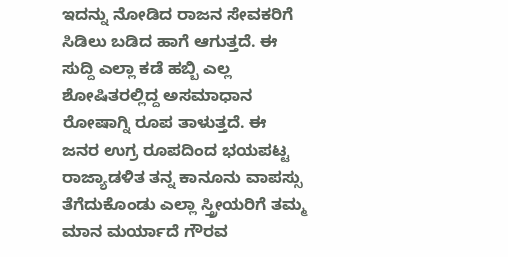ಇದನ್ನು ನೋಡಿದ ರಾಜನ ಸೇವಕರಿಗೆ ಸಿಡಿಲು ಬಡಿದ ಹಾಗೆ ಆಗುತ್ತದೆ. ಈ ಸುದ್ದಿ ಎಲ್ಲಾ ಕಡೆ ಹಬ್ಬಿ ಎಲ್ಲ ಶೋಷಿತರಲ್ಲಿದ್ದ ಅಸಮಾಧಾನ ರೋಷಾಗ್ನಿ ರೂಪ ತಾಳುತ್ತದೆ. ಈ ಜನರ ಉಗ್ರ ರೂಪದಿಂದ ಭಯಪಟ್ಟ ರಾಜ್ಯಾಡಳಿತ ತನ್ನ ಕಾನೂನು ವಾಪಸ್ಸು ತೆಗೆದುಕೊಂಡು ಎಲ್ಲಾ ಸ್ತ್ರೀಯರಿಗೆ ತಮ್ಮ ಮಾನ ಮರ್ಯಾದೆ ಗೌರವ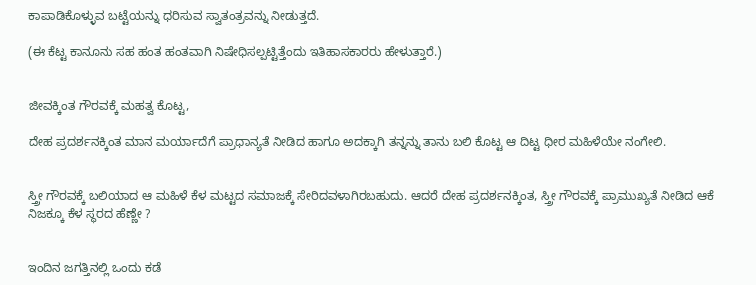ಕಾಪಾಡಿಕೊಳ್ಳುವ ಬಟ್ಟೆಯನ್ನು ಧರಿಸುವ ಸ್ವಾತಂತ್ರವನ್ನು ನೀಡುತ್ತದೆ.

(ಈ ಕೆಟ್ಟ ಕಾನೂನು ಸಹ ಹಂತ ಹಂತವಾಗಿ ನಿಷೇಧಿಸಲ್ಪಟ್ಟಿತ್ತೆಂದು ಇತಿಹಾಸಕಾರರು ಹೇಳುತ್ತಾರೆ.)


ಜೀವಕ್ಕಿಂತ ಗೌರವಕ್ಕೆ ಮಹತ್ವ ಕೊಟ್ಟ,

ದೇಹ ಪ್ರದರ್ಶನಕ್ಕಿಂತ ಮಾನ ಮರ್ಯಾದೆಗೆ ಪ್ರಾಧಾನ್ಯತೆ ನೀಡಿದ ಹಾಗೂ ಅದಕ್ಕಾಗಿ ತನ್ನನ್ನು ತಾನು ಬಲಿ ಕೊಟ್ಟ ಆ ದಿಟ್ಟ ಧೀರ ಮಹಿಳೆಯೇ ನಂಗೇಲಿ.


ಸ್ತ್ರೀ ಗೌರವಕ್ಕೆ ಬಲಿಯಾದ ಆ ಮಹಿಳೆ ಕೆಳ ಮಟ್ಟದ ಸಮಾಜಕ್ಕೆ ಸೇರಿದವಳಾಗಿರಬಹುದು. ಆದರೆ ದೇಹ ಪ್ರದರ್ಶನಕ್ಕಿಂತ, ಸ್ತ್ರೀ ಗೌರವಕ್ಕೆ ಪ್ರಾಮುಖ್ಯತೆ ನೀಡಿದ ಆಕೆ ನಿಜಕ್ಕೂ ಕೆಳ ಸ್ಥರದ ಹೆಣ್ಣೇ ?


ಇಂದಿನ ಜಗತ್ತಿನಲ್ಲಿ ಒಂದು ಕಡೆ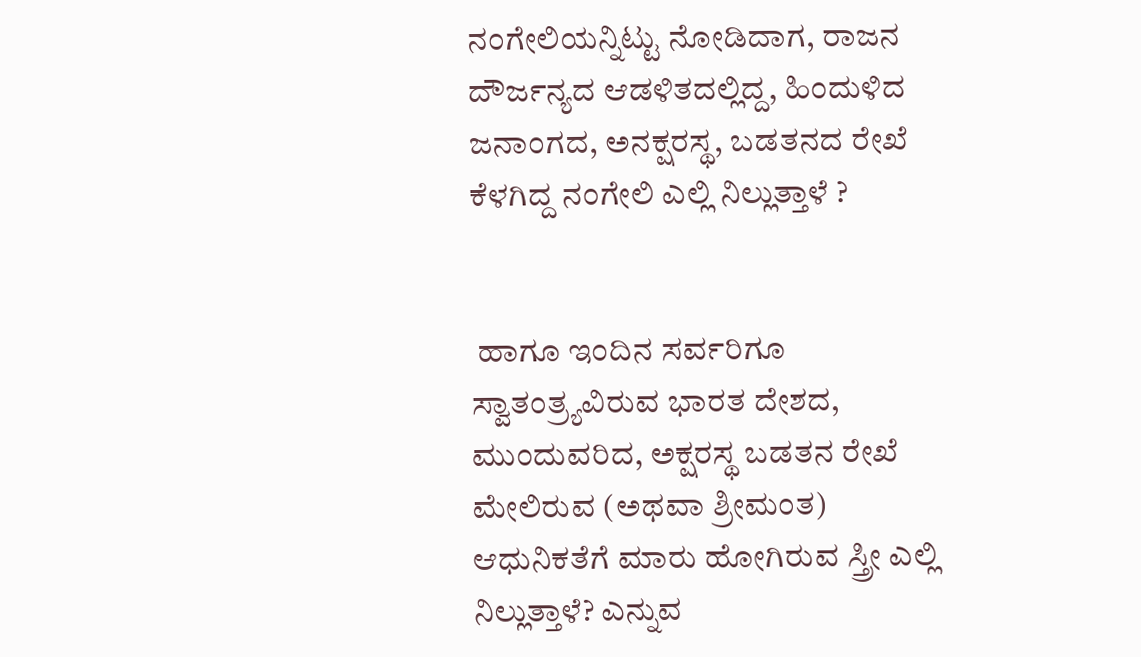ನಂಗೇಲಿಯನ್ನಿಟ್ಟು ನೋಡಿದಾಗ, ರಾಜನ ದೌರ್ಜನ್ಯದ ಆಡಳಿತದಲ್ಲಿದ್ದ, ಹಿಂದುಳಿದ ಜನಾಂಗದ, ಅನಕ್ಷರಸ್ಥ, ಬಡತನದ ರೇಖೆ ಕೆಳಗಿದ್ದ ನಂಗೇಲಿ ಎಲ್ಲಿ ನಿಲ್ಲುತ್ತಾಳೆ ?


 ಹಾಗೂ ಇಂದಿನ ಸರ್ವರಿಗೂ ಸ್ವಾತಂತ್ರ್ಯವಿರುವ ಭಾರತ ದೇಶದ, ಮುಂದುವರಿದ, ಅಕ್ಷರಸ್ಥ ಬಡತನ ರೇಖೆ ಮೇಲಿರುವ (ಅಥವಾ ಶ್ರೀಮಂತ) ಆಧುನಿಕತೆಗೆ ಮಾರು ಹೋಗಿರುವ ಸ್ತ್ರೀ ಎಲ್ಲಿ ನಿಲ್ಲುತ್ತಾಳೆ? ಎನ್ನುವ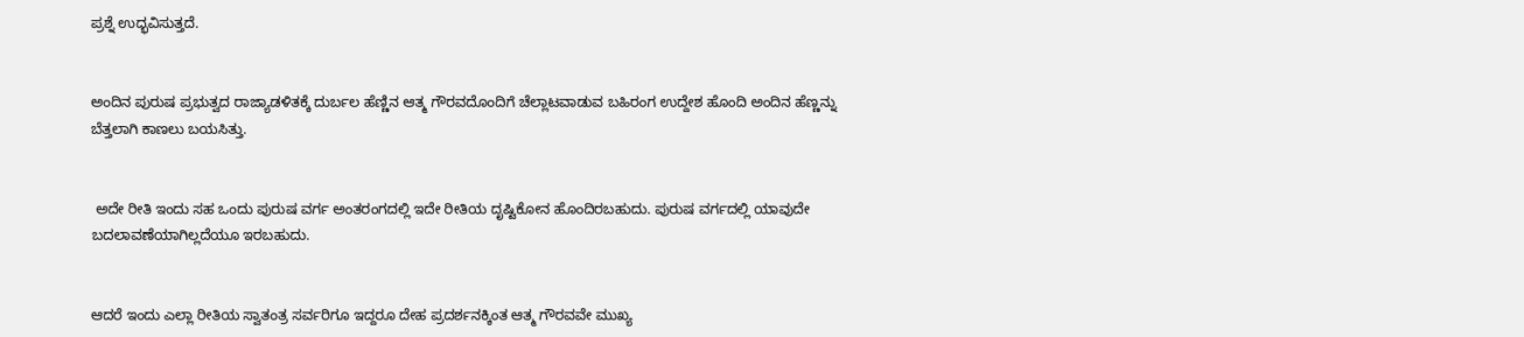ಪ್ರಶ್ನೆ ಉದ್ಭವಿಸುತ್ತದೆ.


ಅಂದಿನ ಪುರುಷ ಪ್ರಭುತ್ವದ ರಾಜ್ಯಾಡಳಿತಕ್ಕೆ ದುರ್ಬಲ ಹೆಣ್ಣಿನ ಆತ್ಮ ಗೌರವದೊಂದಿಗೆ ಚೆಲ್ಲಾಟವಾಡುವ ಬಹಿರಂಗ ಉದ್ದೇಶ ಹೊಂದಿ ಅಂದಿನ ಹೆಣ್ಣನ್ನು ಬೆತ್ತಲಾಗಿ ಕಾಣಲು ಬಯಸಿತ್ತು.


 ಅದೇ ರೀತಿ ಇಂದು ಸಹ ಒಂದು ಪುರುಷ ವರ್ಗ ಅಂತರಂಗದಲ್ಲಿ ಇದೇ ರೀತಿಯ ದೃಷ್ಟಿಕೋನ ಹೊಂದಿರಬಹುದು. ಪುರುಷ ವರ್ಗದಲ್ಲಿ ಯಾವುದೇ ಬದಲಾವಣೆಯಾಗಿಲ್ಲದೆಯೂ ಇರಬಹುದು.


ಆದರೆ ಇಂದು ಎಲ್ಲಾ ರೀತಿಯ ಸ್ವಾತಂತ್ರ ಸರ್ವರಿಗೂ ಇದ್ದರೂ ದೇಹ ಪ್ರದರ್ಶನಕ್ಕಿಂತ ಆತ್ಮ ಗೌರವವೇ ಮುಖ್ಯ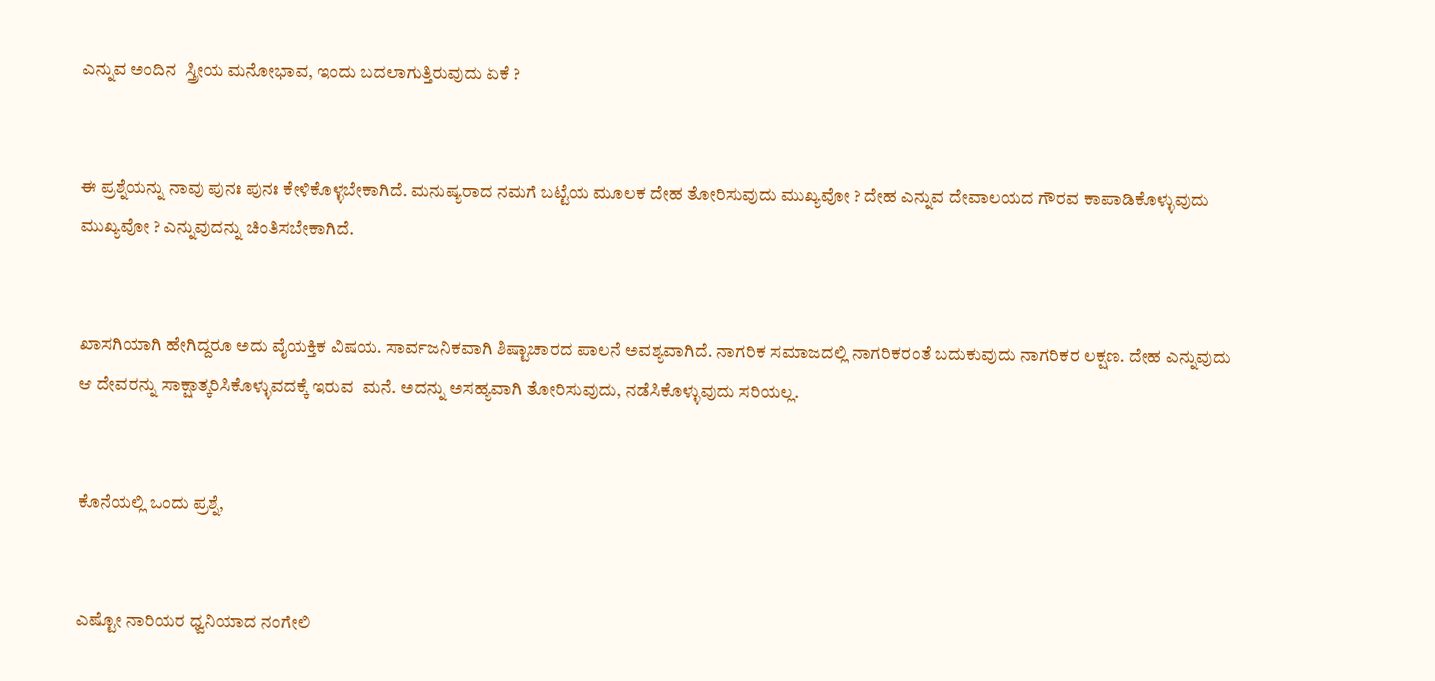ಎನ್ನುವ ಅಂದಿನ  ಸ್ತ್ರೀಯ ಮನೋಭಾವ, ಇಂದು ಬದಲಾಗುತ್ತಿರುವುದು ಏಕೆ ?


ಈ ಪ್ರಶ್ನೆಯನ್ನು ನಾವು ಪುನಃ ಪುನಃ ಕೇಳಿಕೊಳ್ಳಬೇಕಾಗಿದೆ. ಮನುಷ್ಯರಾದ ನಮಗೆ ಬಟ್ಟೆಯ ಮೂಲಕ ದೇಹ ತೋರಿಸುವುದು ಮುಖ್ಯವೋ ? ದೇಹ ಎನ್ನುವ ದೇವಾಲಯದ ಗೌರವ ಕಾಪಾಡಿಕೊಳ್ಳುವುದು ಮುಖ್ಯವೋ ? ಎನ್ನುವುದನ್ನು ಚಿಂತಿಸಬೇಕಾಗಿದೆ.


ಖಾಸಗಿಯಾಗಿ ಹೇಗಿದ್ದರೂ ಅದು ವೈಯಕ್ತಿಕ ವಿಷಯ. ಸಾರ್ವಜನಿಕವಾಗಿ ಶಿಷ್ಟಾಚಾರದ ಪಾಲನೆ ಅವಶ್ಯವಾಗಿದೆ. ನಾಗರಿಕ ಸಮಾಜದಲ್ಲಿ ನಾಗರಿಕರಂತೆ ಬದುಕುವುದು ನಾಗರಿಕರ ಲಕ್ಷಣ. ದೇಹ ಎನ್ನುವುದು ಆ ದೇವರನ್ನು ಸಾಕ್ಷಾತ್ಕರಿಸಿಕೊಳ್ಳುವದಕ್ಕೆ ಇರುವ  ಮನೆ. ಅದನ್ನು ಅಸಹ್ಯವಾಗಿ ತೋರಿಸುವುದು, ನಡೆಸಿಕೊಳ್ಳುವುದು ಸರಿಯಲ್ಲ.


ಕೊನೆಯಲ್ಲಿ ಒಂದು ಪ್ರಶ್ನೆ,


ಎಷ್ಟೋ ನಾರಿಯರ ಧ್ವನಿಯಾದ ನಂಗೇಲಿ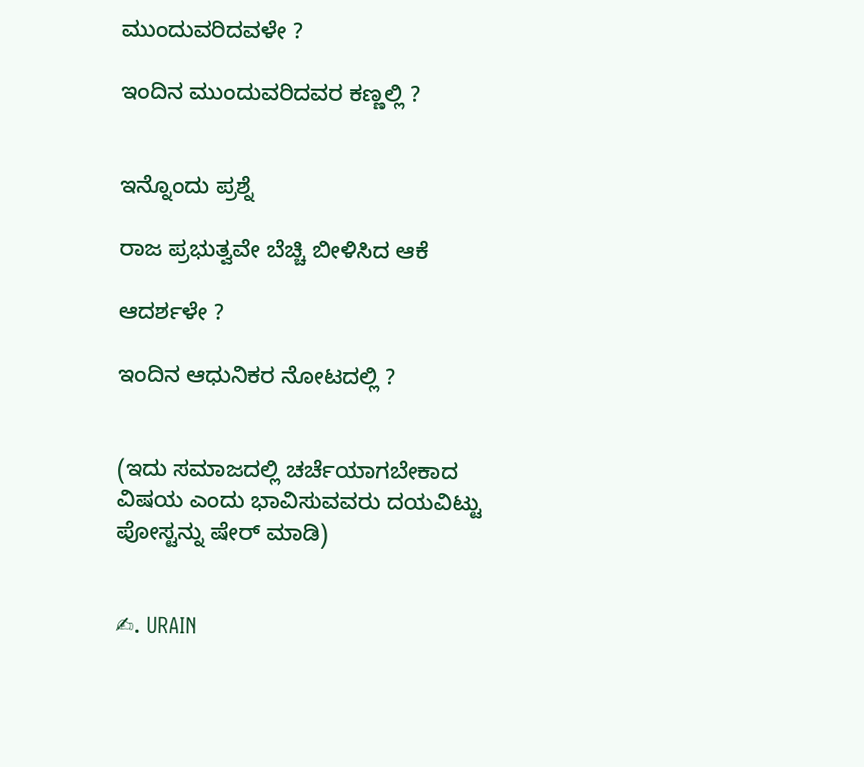ಮುಂದುವರಿದವಳೇ ?

ಇಂದಿನ ಮುಂದುವರಿದವರ ಕಣ್ಣಲ್ಲಿ ?


ಇನ್ನೊಂದು ಪ್ರಶ್ನೆ

ರಾಜ ಪ್ರಭುತ್ವವೇ ಬೆಚ್ಚಿ ಬೀಳಿಸಿದ ಆಕೆ

ಆದರ್ಶಳೇ ?

ಇಂದಿನ ಆಧುನಿಕರ ನೋಟದಲ್ಲಿ ?


(ಇದು ಸಮಾಜದಲ್ಲಿ ಚರ್ಚೆಯಾಗಬೇಕಾದ ವಿಷಯ ಎಂದು ಭಾವಿಸುವವರು ದಯವಿಟ್ಟು ಪೋಸ್ಟನ್ನು ಷೇರ್ ಮಾಡಿ)


✍. URAIN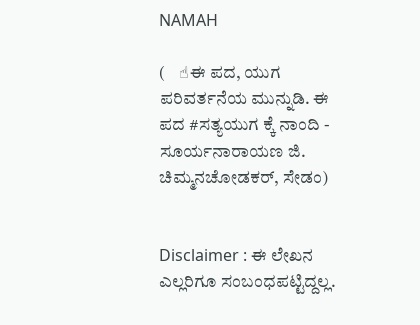NAMAH

(    ☝ಈ ಪದ, ಯುಗ ಪರಿವರ್ತನೆಯ ಮುನ್ನುಡಿ. ಈ ಪದ #ಸತ್ಯಯುಗ ಕ್ಕೆ ನಾಂದಿ - ಸೂರ್ಯನಾರಾಯಣ ಜಿ. ಚಿಮ್ಮನಚೋಡಕರ್, ಸೇಡಂ)


Disclaimer : ಈ ಲೇಖನ ಎಲ್ಲರಿಗೂ ಸಂಬಂಧಪಟ್ಟಿದ್ದಲ್ಲ.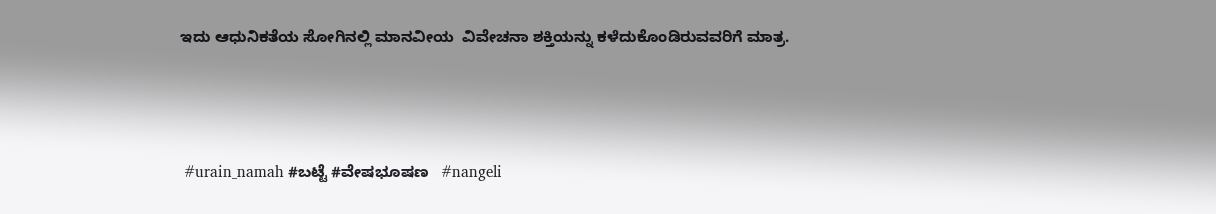ಇದು ಆಧುನಿಕತೆಯ ಸೋಗಿನಲ್ಲಿ ಮಾನವೀಯ  ವಿವೇಚನಾ ಶಕ್ತಿಯನ್ನು ಕಳೆದುಕೊಂಡಿರುವವರಿಗೆ ಮಾತ್ರ.




 #urain_namah #ಬಟ್ಟೆ #ವೇಷಭೂಷಣ   #nangeli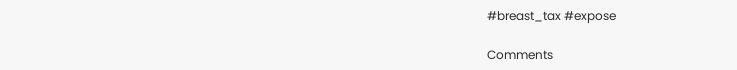#breast_tax #expose

Comments